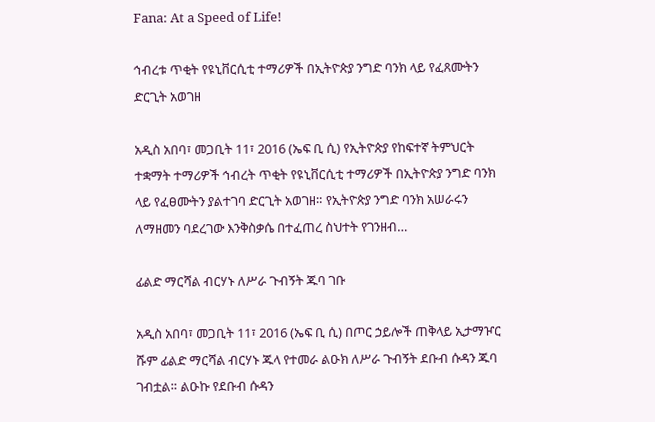Fana: At a Speed of Life!

ኅብረቱ ጥቂት የዩኒቨርሲቲ ተማሪዎች በኢትዮጵያ ንግድ ባንክ ላይ የፈጸሙትን ድርጊት አወገዘ

አዲስ አበባ፣ መጋቢት 11፣ 2016 (ኤፍ ቢ ሲ) የኢትዮጵያ የከፍተኛ ትምህርት ተቋማት ተማሪዎች ኅብረት ጥቂት የዩኒቨርሲቲ ተማሪዎች በኢትዮጵያ ንግድ ባንክ ላይ የፈፀሙትን ያልተገባ ድርጊት አወገዘ። የኢትዮጵያ ንግድ ባንክ አሠራሩን ለማዘመን ባደረገው እንቅስቃሴ በተፈጠረ ስህተት የገንዘብ…

ፊልድ ማርሻል ብርሃኑ ለሥራ ጉብኝት ጁባ ገቡ

አዲስ አበባ፣ መጋቢት 11፣ 2016 (ኤፍ ቢ ሲ) በጦር ኃይሎች ጠቅላይ ኢታማዦር ሹም ፊልድ ማርሻል ብርሃኑ ጁላ የተመራ ልዑክ ለሥራ ጉብኝት ደቡብ ሱዳን ጁባ ገብቷል። ልዑኩ የደቡብ ሱዳን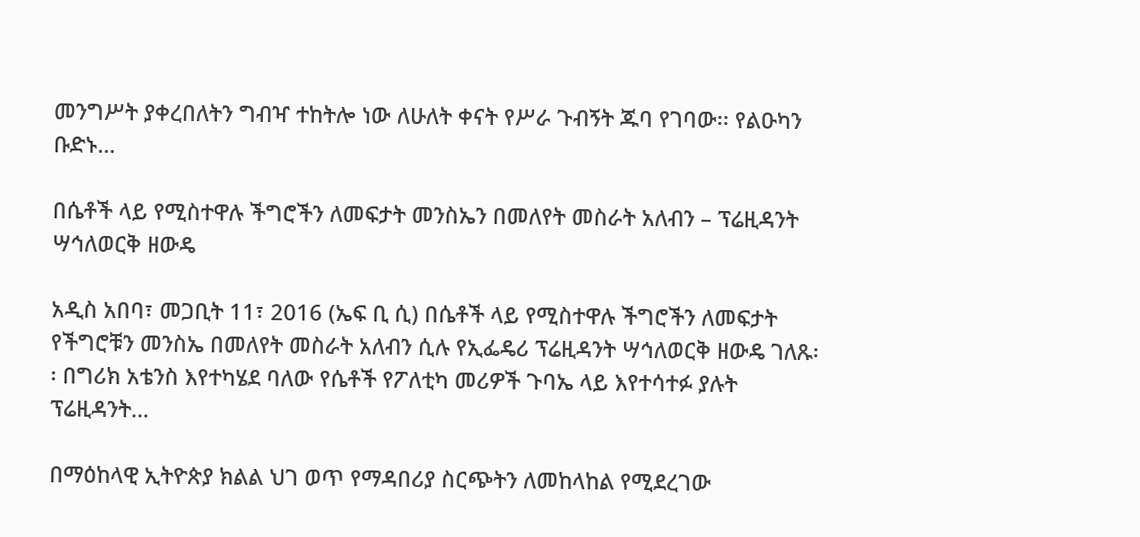መንግሥት ያቀረበለትን ግብዣ ተከትሎ ነው ለሁለት ቀናት የሥራ ጉብኝት ጁባ የገባው፡፡ የልዑካን ቡድኑ…

በሴቶች ላይ የሚስተዋሉ ችግሮችን ለመፍታት መንስኤን በመለየት መስራት አለብን – ፕሬዚዳንት ሣኅለወርቅ ዘውዴ

አዲስ አበባ፣ መጋቢት 11፣ 2016 (ኤፍ ቢ ሲ) በሴቶች ላይ የሚስተዋሉ ችግሮችን ለመፍታት የችግሮቹን መንስኤ በመለየት መስራት አለብን ሲሉ የኢፌዴሪ ፕሬዚዳንት ሣኅለወርቅ ዘውዴ ገለጹ፡፡ በግሪክ አቴንስ እየተካሄደ ባለው የሴቶች የፖለቲካ መሪዎች ጉባኤ ላይ እየተሳተፉ ያሉት ፕሬዚዳንት…

በማዕከላዊ ኢትዮጵያ ክልል ህገ ወጥ የማዳበሪያ ስርጭትን ለመከላከል የሚደረገው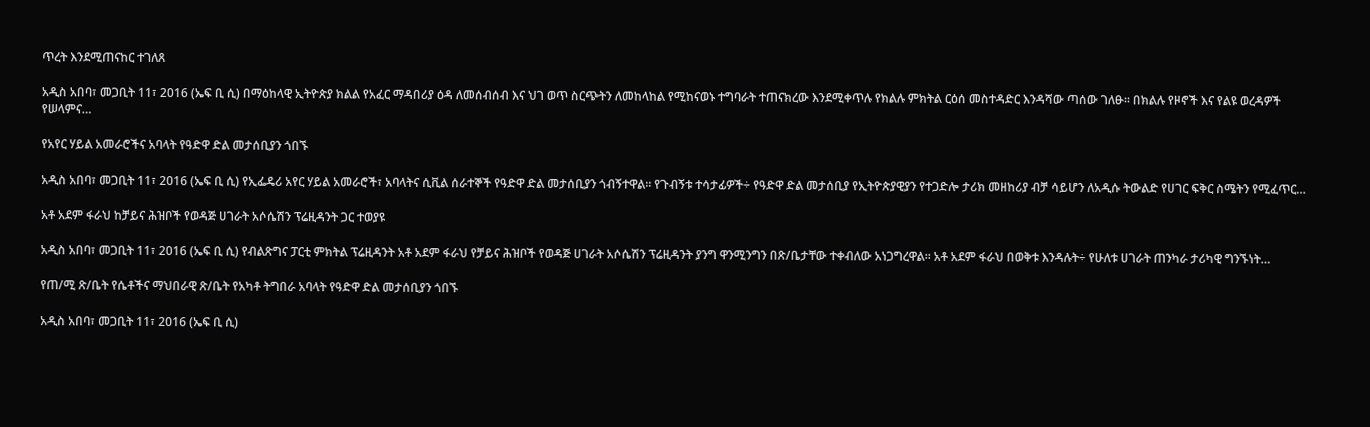ጥረት እንደሚጠናከር ተገለጸ

አዲስ አበባ፣ መጋቢት 11፣ 2016 (ኤፍ ቢ ሲ) በማዕከላዊ ኢትዮጵያ ክልል የአፈር ማዳበሪያ ዕዳ ለመሰብሰብ እና ህገ ወጥ ስርጭትን ለመከላከል የሚከናወኑ ተግባራት ተጠናክረው እንደሚቀጥሉ የክልሉ ምክትል ርዕሰ መስተዳድር እንዳሻው ጣሰው ገለፁ፡፡ በክልሉ የዞኖች እና የልዩ ወረዳዎች የሠላምና…

የአየር ሃይል አመራሮችና አባላት የዓድዋ ድል መታሰቢያን ጎበኙ

አዲስ አበባ፣ መጋቢት 11፣ 2016 (ኤፍ ቢ ሲ) የኢፌዴሪ አየር ሃይል አመራሮች፣ አባላትና ሲቪል ሰራተኞች የዓድዋ ድል መታሰቢያን ጎብኝተዋል፡፡ የጉብኝቱ ተሳታፊዎች÷ የዓድዋ ድል መታሰቢያ የኢትዮጵያዊያን የተጋድሎ ታሪክ መዘከሪያ ብቻ ሳይሆን ለአዲሱ ትውልድ የሀገር ፍቅር ስሜትን የሚፈጥር…

አቶ አደም ፋራህ ከቻይና ሕዝቦች የወዳጅ ሀገራት አሶሴሽን ፕሬዚዳንት ጋር ተወያዩ

አዲስ አበባ፣ መጋቢት 11፣ 2016 (ኤፍ ቢ ሲ) የብልጽግና ፓርቲ ምክትል ፕሬዚዳንት አቶ አደም ፋራህ የቻይና ሕዝቦች የወዳጅ ሀገራት አሶሴሽን ፕሬዚዳንት ያንግ ዋንሚንግን በጽ/ቤታቸው ተቀብለው አነጋግረዋል። አቶ አደም ፋራህ በወቅቱ እንዳሉት÷ የሁለቱ ሀገራት ጠንካራ ታሪካዊ ግንኙነት…

የጠ/ሚ ጽ/ቤት የሴቶችና ማህበራዊ ጽ/ቤት የአካቶ ትግበራ አባላት የዓድዋ ድል መታሰቢያን ጎበኙ

አዲስ አበባ፣ መጋቢት 11፣ 2016 (ኤፍ ቢ ሲ)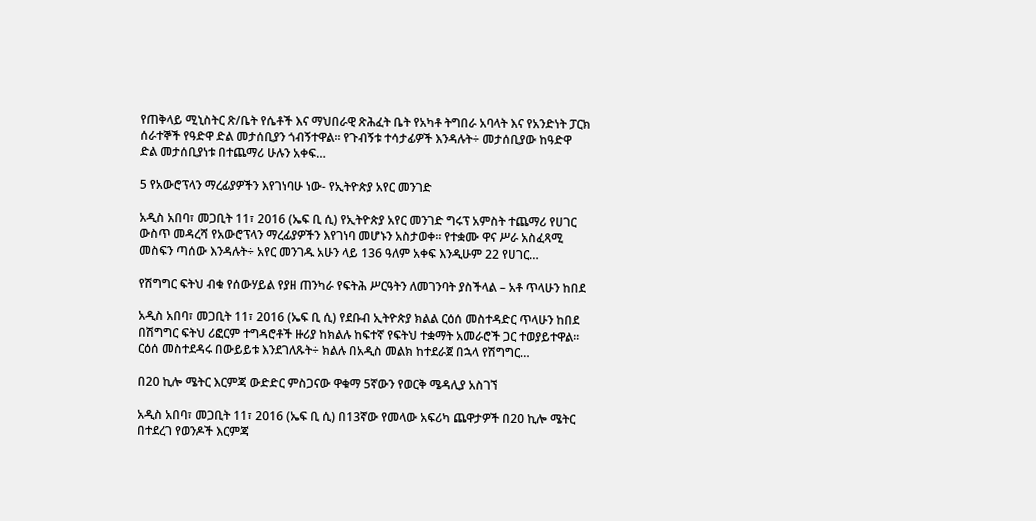የጠቅላይ ሚኒስትር ጽ/ቤት የሴቶች እና ማህበራዊ ጽሕፈት ቤት የአካቶ ትግበራ አባላት እና የአንድነት ፓርክ ሰራተኞች የዓድዋ ድል መታሰቢያን ጎብኝተዋል፡፡ የጉብኝቱ ተሳታፊዎች እንዳሉት÷ መታሰቢያው ከዓድዋ ድል መታሰቢያነቱ በተጨማሪ ሁሉን አቀፍ…

5 የአውሮፕላን ማረፊያዎችን እየገነባሁ ነው- የኢትዮጵያ አየር መንገድ

አዲስ አበባ፣ መጋቢት 11፣ 2016 (ኤፍ ቢ ሲ) የኢትዮጵያ አየር መንገድ ግሩፕ አምስት ተጨማሪ የሀገር ውስጥ መዳረሻ የአውሮፕላን ማረፊያዎችን እየገነባ መሆኑን አስታወቀ፡፡ የተቋሙ ዋና ሥራ አስፈጻሚ መስፍን ጣሰው እንዳሉት÷ አየር መንገዱ አሁን ላይ 136 ዓለም አቀፍ እንዲሁም 22 የሀገር…

የሽግግር ፍትህ ብቁ የሰውሃይል የያዘ ጠንካራ የፍትሕ ሥርዓትን ለመገንባት ያስችላል – አቶ ጥላሁን ከበደ

አዲስ አበባ፣ መጋቢት 11፣ 2016 (ኤፍ ቢ ሲ) የደቡብ ኢትዮጵያ ክልል ርዕሰ መስተዳድር ጥላሁን ከበደ በሽግግር ፍትህ ሪፎርም ተግዳሮቶች ዙሪያ ከክልሉ ከፍተኛ የፍትህ ተቋማት አመራሮች ጋር ተወያይተዋል፡፡ ርዕሰ መስተደዳሩ በውይይቱ እንደገለጹት÷ ክልሉ በአዲስ መልክ ከተደራጀ በኋላ የሽግግር…

በ20 ኪሎ ሜትር እርምጃ ውድድር ምስጋናው ዋቁማ 5ኛውን የወርቅ ሜዳሊያ አስገኘ

አዲስ አበባ፣ መጋቢት 11፣ 2016 (ኤፍ ቢ ሲ) በ13ኛው የመላው አፍሪካ ጨዋታዎች በ20 ኪሎ ሜትር በተደረገ የወንዶች እርምጃ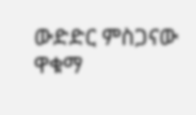ውድድር ምስጋናው ዋቁማ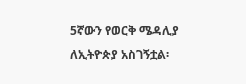5ኛውን የወርቅ ሜዳሊያ ለኢትዮጵያ አስገኝቷል፡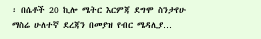፡ በሴቶች 20 ኪሎ ሜትር እርምጃ ደግሞ ስንታየሁ ማስሬ ሁለተኛ ደረጃን በመያዝ የብር ሜዳሊያ…